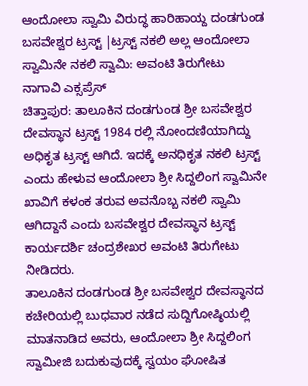ಆಂದೋಲಾ ಸ್ವಾಮಿ ವಿರುದ್ಧ ಹಾರಿಹಾಯ್ದ ದಂಡಗುಂಡ ಬಸವೇಶ್ವರ ಟ್ರಸ್ಟ್ |ಟ್ರಸ್ಟ್ ನಕಲಿ ಅಲ್ಲ ಆಂದೋಲಾ ಸ್ವಾಮಿನೇ ನಕಲಿ ಸ್ವಾಮಿ: ಅವಂಟಿ ತಿರುಗೇಟು
ನಾಗಾವಿ ಎಕ್ಸಪ್ರೆಸ್
ಚಿತ್ತಾಪುರ: ತಾಲೂಕಿನ ದಂಡಗುಂಡ ಶ್ರೀ ಬಸವೇಶ್ವರ ದೇವಸ್ಥಾನ ಟ್ರಸ್ಟ್ 1984 ರಲ್ಲಿ ನೋಂದಣಿಯಾಗಿದ್ದು ಅಧಿಕೃತ ಟ್ರಸ್ಟ್ ಆಗಿದೆ. ಇದಕ್ಕೆ ಅನಧಿಕೃತ ನಕಲಿ ಟ್ರಸ್ಟ್ ಎಂದು ಹೇಳುವ ಆಂದೋಲಾ ಶ್ರೀ ಸಿದ್ದಲಿಂಗ ಸ್ವಾಮಿನೇ ಖಾವಿಗೆ ಕಳಂಕ ತರುವ ಅವನೊಬ್ಬ ನಕಲಿ ಸ್ವಾಮಿ ಆಗಿದ್ದಾನೆ ಎಂದು ಬಸವೇಶ್ವರ ದೇವಸ್ಥಾನ ಟ್ರಸ್ಟ್ ಕಾರ್ಯದರ್ಶಿ ಚಂದ್ರಶೇಖರ ಅವಂಟಿ ತಿರುಗೇಟು ನೀಡಿದರು.
ತಾಲೂಕಿನ ದಂಡಗುಂಡ ಶ್ರೀ ಬಸವೇಶ್ವರ ದೇವಸ್ಥಾನದ ಕಚೇರಿಯಲ್ಲಿ ಬುಧವಾರ ನಡೆದ ಸುದ್ದಿಗೋಷ್ಠಿಯಲ್ಲಿ ಮಾತನಾಡಿದ ಅವರು, ಆಂದೋಲಾ ಶ್ರೀ ಸಿದ್ದಲಿಂಗ ಸ್ವಾಮೀಜಿ ಬದುಕುವುದಕ್ಕೆ ಸ್ವಯಂ ಘೋಷಿತ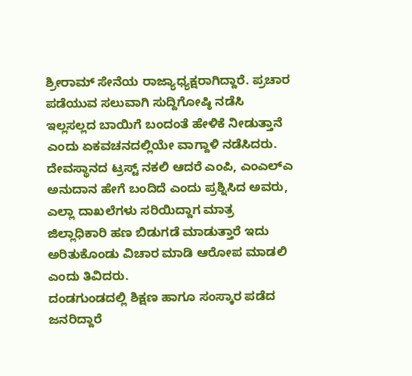ಶ್ರೀರಾಮ್ ಸೇನೆಯ ರಾಜ್ಯಾಧ್ಯಕ್ಷರಾಗಿದ್ದಾರೆ. ಪ್ರಚಾರ ಪಡೆಯುವ ಸಲುವಾಗಿ ಸುದ್ದಿಗೋಷ್ಠಿ ನಡೆಸಿ ಇಲ್ಲಸಲ್ಲದ ಬಾಯಿಗೆ ಬಂದಂತೆ ಹೇಳಿಕೆ ನೀಡುತ್ತಾನೆ ಎಂದು ಏಕವಚನದಲ್ಲಿಯೇ ವಾಗ್ದಾಳಿ ನಡೆಸಿದರು.
ದೇವಸ್ಥಾನದ ಟ್ರಸ್ಟ್ ನಕಲಿ ಆದರೆ ಎಂಪಿ, ಎಂಎಲ್ಎ ಅನುದಾನ ಹೇಗೆ ಬಂದಿದೆ ಎಂದು ಪ್ರಶ್ನಿಸಿದ ಅವರು, ಎಲ್ಲಾ ದಾಖಲೆಗಳು ಸರಿಯಿದ್ದಾಗ ಮಾತ್ರ ಜಿಲ್ಲಾಧಿಕಾರಿ ಹಣ ಬಿಡುಗಡೆ ಮಾಡುತ್ತಾರೆ ಇದು ಅರಿತುಕೊಂಡು ವಿಚಾರ ಮಾಡಿ ಆರೋಪ ಮಾಡಲಿ ಎಂದು ತಿವಿದರು.
ದಂಡಗುಂಡದಲ್ಲಿ ಶಿಕ್ಷಣ ಹಾಗೂ ಸಂಸ್ಕಾರ ಪಡೆದ ಜನರಿದ್ದಾರೆ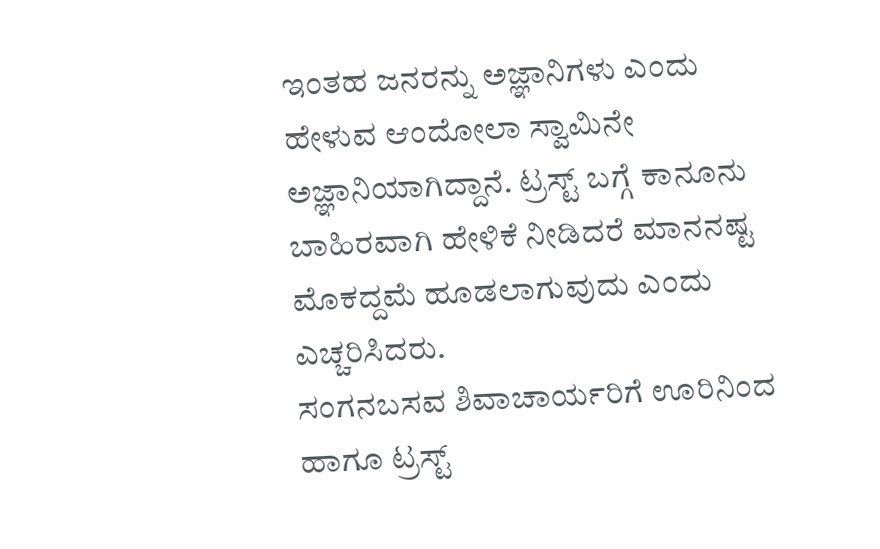ಇಂತಹ ಜನರನ್ನು ಅಜ್ಞಾನಿಗಳು ಎಂದು ಹೇಳುವ ಆಂದೋಲಾ ಸ್ವಾಮಿನೇ ಅಜ್ಞಾನಿಯಾಗಿದ್ದಾನೆ. ಟ್ರಸ್ಟ್ ಬಗ್ಗೆ ಕಾನೂನು ಬಾಹಿರವಾಗಿ ಹೇಳಿಕೆ ನೀಡಿದರೆ ಮಾನನಷ್ಟ ಮೊಕದ್ದಮೆ ಹೂಡಲಾಗುವುದು ಎಂದು ಎಚ್ಚರಿಸಿದರು.
ಸಂಗನಬಸವ ಶಿವಾಚಾರ್ಯರಿಗೆ ಊರಿನಿಂದ ಹಾಗೂ ಟ್ರಸ್ಟ್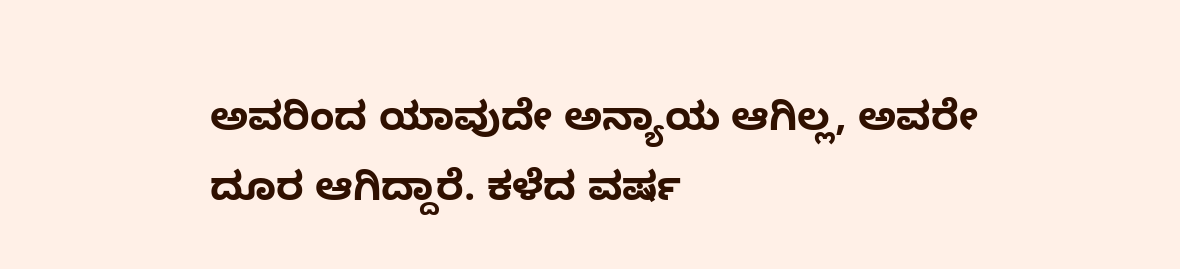ಅವರಿಂದ ಯಾವುದೇ ಅನ್ಯಾಯ ಆಗಿಲ್ಲ, ಅವರೇ ದೂರ ಆಗಿದ್ದಾರೆ. ಕಳೆದ ವರ್ಷ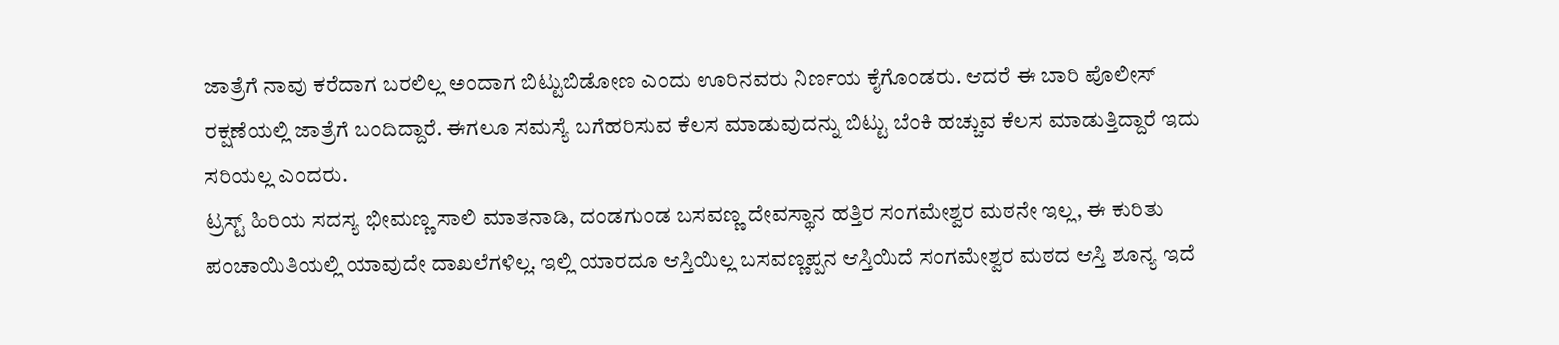ಜಾತ್ರೆಗೆ ನಾವು ಕರೆದಾಗ ಬರಲಿಲ್ಲ ಅಂದಾಗ ಬಿಟ್ಟುಬಿಡೋಣ ಎಂದು ಊರಿನವರು ನಿರ್ಣಯ ಕೈಗೊಂಡರು. ಆದರೆ ಈ ಬಾರಿ ಪೊಲೀಸ್ ರಕ್ಷಣೆಯಲ್ಲಿ ಜಾತ್ರೆಗೆ ಬಂದಿದ್ದಾರೆ. ಈಗಲೂ ಸಮಸ್ಯೆ ಬಗೆಹರಿಸುವ ಕೆಲಸ ಮಾಡುವುದನ್ನು ಬಿಟ್ಟು ಬೆಂಕಿ ಹಚ್ಚುವ ಕೆಲಸ ಮಾಡುತ್ತಿದ್ದಾರೆ ಇದು ಸರಿಯಲ್ಲ ಎಂದರು.
ಟ್ರಸ್ಟ್ ಹಿರಿಯ ಸದಸ್ಯ ಭೀಮಣ್ಣ ಸಾಲಿ ಮಾತನಾಡಿ, ದಂಡಗುಂಡ ಬಸವಣ್ಣ ದೇವಸ್ಥಾನ ಹತ್ತಿರ ಸಂಗಮೇಶ್ವರ ಮಠನೇ ಇಲ್ಲ, ಈ ಕುರಿತು ಪಂಚಾಯಿತಿಯಲ್ಲಿ ಯಾವುದೇ ದಾಖಲೆಗಳಿಲ್ಲ. ಇಲ್ಲಿ ಯಾರದೂ ಆಸ್ತಿಯಿಲ್ಲ ಬಸವಣ್ಣಪ್ಪನ ಆಸ್ತಿಯಿದೆ ಸಂಗಮೇಶ್ವರ ಮಠದ ಆಸ್ತಿ ಶೂನ್ಯ ಇದೆ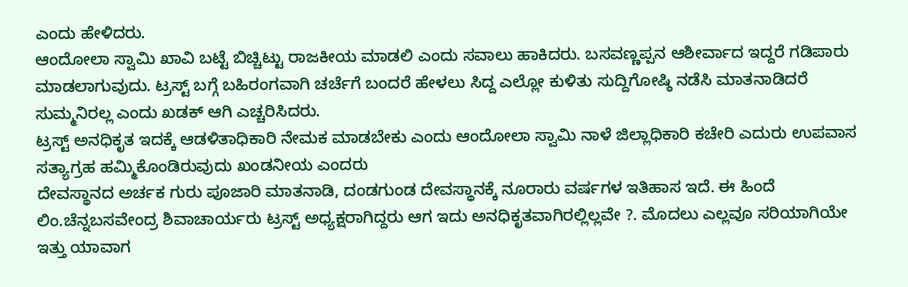ಎಂದು ಹೇಳಿದರು.
ಆಂದೋಲಾ ಸ್ವಾಮಿ ಖಾವಿ ಬಟ್ಟೆ ಬಿಚ್ಚಿಟ್ಟು ರಾಜಕೀಯ ಮಾಡಲಿ ಎಂದು ಸವಾಲು ಹಾಕಿದರು. ಬಸವಣ್ಣಪ್ಪನ ಆಶೀರ್ವಾದ ಇದ್ದರೆ ಗಡಿಪಾರು ಮಾಡಲಾಗುವುದು. ಟ್ರಸ್ಟ್ ಬಗ್ಗೆ ಬಹಿರಂಗವಾಗಿ ಚರ್ಚೆಗೆ ಬಂದರೆ ಹೇಳಲು ಸಿದ್ದ ಎಲ್ಲೋ ಕುಳಿತು ಸುದ್ದಿಗೋಷ್ಠಿ ನಡೆಸಿ ಮಾತನಾಡಿದರೆ ಸುಮ್ಮನಿರಲ್ಲ ಎಂದು ಖಡಕ್ ಆಗಿ ಎಚ್ಚರಿಸಿದರು.
ಟ್ರಸ್ಟ್ ಅನಧಿಕೃತ ಇದಕ್ಕೆ ಆಡಳಿತಾಧಿಕಾರಿ ನೇಮಕ ಮಾಡಬೇಕು ಎಂದು ಆಂದೋಲಾ ಸ್ವಾಮಿ ನಾಳೆ ಜಿಲ್ಲಾಧಿಕಾರಿ ಕಚೇರಿ ಎದುರು ಉಪವಾಸ ಸತ್ಯಾಗ್ರಹ ಹಮ್ಮಿಕೊಂಡಿರುವುದು ಖಂಡನೀಯ ಎಂದರು
ದೇವಸ್ಥಾನದ ಅರ್ಚಕ ಗುರು ಪೂಜಾರಿ ಮಾತನಾಡಿ, ದಂಡಗುಂಡ ದೇವಸ್ಥಾನಕ್ಕೆ ನೂರಾರು ವರ್ಷಗಳ ಇತಿಹಾಸ ಇದೆ. ಈ ಹಿಂದೆ ಲಿಂ.ಚೆನ್ನಬಸವೇಂದ್ರ ಶಿವಾಚಾರ್ಯರು ಟ್ರಸ್ಟ್ ಅಧ್ಯಕ್ಷರಾಗಿದ್ದರು ಆಗ ಇದು ಅನಧಿಕೃತವಾಗಿರಲ್ಲಿಲ್ಲವೇ ?. ಮೊದಲು ಎಲ್ಲವೂ ಸರಿಯಾಗಿಯೇ ಇತ್ತು ಯಾವಾಗ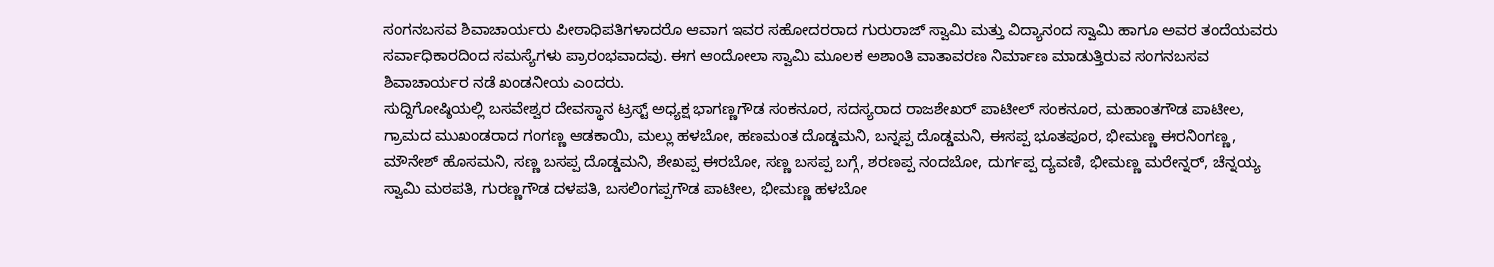ಸಂಗನಬಸವ ಶಿವಾಚಾರ್ಯರು ಪೀಠಾಧಿಪತಿಗಳಾದರೊ ಆವಾಗ ಇವರ ಸಹೋದರರಾದ ಗುರುರಾಜ್ ಸ್ವಾಮಿ ಮತ್ತು ವಿದ್ಯಾನಂದ ಸ್ವಾಮಿ ಹಾಗೂ ಅವರ ತಂದೆಯವರು ಸರ್ವಾಧಿಕಾರದಿಂದ ಸಮಸ್ಯೆಗಳು ಪ್ರಾರಂಭವಾದವು. ಈಗ ಆಂದೋಲಾ ಸ್ವಾಮಿ ಮೂಲಕ ಅಶಾಂತಿ ವಾತಾವರಣ ನಿರ್ಮಾಣ ಮಾಡುತ್ತಿರುವ ಸಂಗನಬಸವ ಶಿವಾಚಾರ್ಯರ ನಡೆ ಖಂಡನೀಯ ಎಂದರು.
ಸುದ್ದಿಗೋಷ್ಠಿಯಲ್ಲಿ ಬಸವೇಶ್ವರ ದೇವಸ್ಥಾನ ಟ್ರಸ್ಟ್ ಅಧ್ಯಕ್ಷ ಭಾಗಣ್ಣಗೌಡ ಸಂಕನೂರ, ಸದಸ್ಯರಾದ ರಾಜಶೇಖರ್ ಪಾಟೀಲ್ ಸಂಕನೂರ, ಮಹಾಂತಗೌಡ ಪಾಟೀಲ, ಗ್ರಾಮದ ಮುಖಂಡರಾದ ಗಂಗಣ್ಣ ಆಡಕಾಯಿ, ಮಲ್ಲು ಹಳಬೋ, ಹಣಮಂತ ದೊಡ್ಡಮನಿ, ಬನ್ನಪ್ಪ ದೊಡ್ಡಮನಿ, ಈಸಪ್ಪ ಭೂತಪೂರ, ಭೀಮಣ್ಣ ಈರನಿಂಗಣ್ಣ, ಮೌನೇಶ್ ಹೊಸಮನಿ, ಸಣ್ಣ ಬಸಪ್ಪ ದೊಡ್ಡಮನಿ, ಶೇಖಪ್ಪ ಈರಬೋ, ಸಣ್ಣ ಬಸಪ್ಪ ಬಗ್ಗೆ, ಶರಣಪ್ಪ ನಂದಬೋ, ದುರ್ಗಪ್ಪ ದ್ಯವಣಿ, ಭೀಮಣ್ಣ ಮರೇನ್ನರ್, ಚೆನ್ನಯ್ಯ ಸ್ವಾಮಿ ಮಠಪತಿ, ಗುರಣ್ಣಗೌಡ ದಳಪತಿ, ಬಸಲಿಂಗಪ್ಪಗೌಡ ಪಾಟೀಲ, ಭೀಮಣ್ಣ ಹಳಬೋ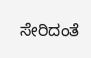ಸೇರಿದಂತೆ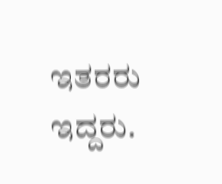ಇತರರು ಇದ್ದರು.